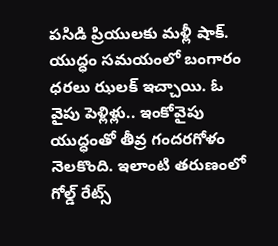పసిడి ప్రియులకు మళ్లీ షాక్. యుద్ధం సమయంలో బంగారం ధరలు ఝలక్ ఇచ్చాయి. ఓ వైపు పెళ్లిళ్లు.. ఇంకోవైపు యుద్ధంతో తీవ్ర గందరగోళం నెలకొంది. ఇలాంటి తరుణంలో గోల్డ్ రేట్స్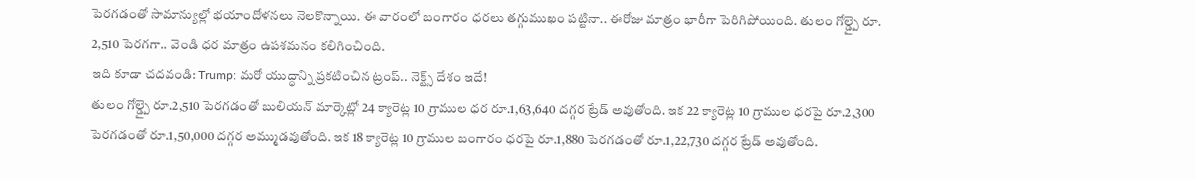పెరగడంతో సామాన్యుల్లో భయాందోళనలు నెలకొన్నాయి. ఈ వారంలో బంగారం ధరలు తగ్గుముఖం పట్టినా.. ఈరోజు మాత్రం భారీగా పెరిగిపోయింది. తులం గోల్డ్పై రూ. 2,510 పెరగగా.. వెండి ధర మాత్రం ఉపశమనం కలిగించింది.
ఇది కూడా చదవండి: Trump: మరో యుద్ధాన్ని ప్రకటించిన ట్రంప్.. నెక్ట్స్ దేశం ఇదే!
తులం గోల్డ్పై రూ.2,510 పెరగడంతో బులియన్ మార్కెట్లో 24 క్యారెట్ల 10 గ్రాముల ధర రూ.1,63,640 దగ్గర ట్రేడ్ అవుతోంది. ఇక 22 క్యారెట్ల 10 గ్రాముల ధరపై రూ.2,300 పెరగడంతో రూ.1,50,000 దగ్గర అమ్ముడవుతోంది. ఇక 18 క్యారెట్ల 10 గ్రాముల బంగారం ధరపై రూ.1,880 పెరగడంతో రూ.1,22,730 దగ్గర ట్రేడ్ అవుతోంది.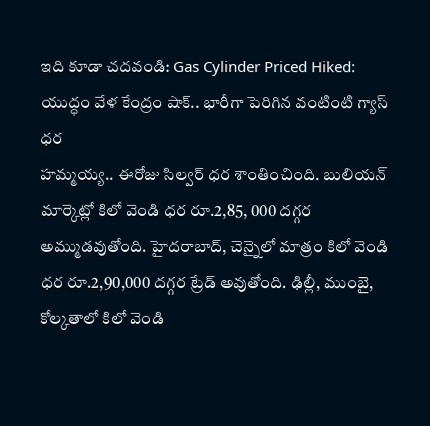ఇది కూడా చదవండి: Gas Cylinder Priced Hiked: యుద్ధం వేళ కేంద్రం షాక్.. భారీగా పెరిగిన వంటింటి గ్యాస్ ధర
హమ్మయ్య.. ఈరోజు సిల్వర్ ధర శాంతించింది. బులియన్ మార్కెట్లో కిలో వెండి ధర రూ.2,85, 000 దగ్గర అమ్ముడవుతోంది. హైదరాబాద్, చెన్నైలో మాత్రం కిలో వెండి ధర రూ.2,90,000 దగ్గర ట్రేడ్ అవుతోంది. ఢిల్లీ, ముంబై, కోల్కతాలో కిలో వెండి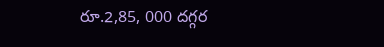రూ.2,85, 000 దగ్గర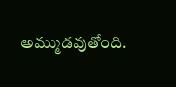అమ్ముడవుతోంది.